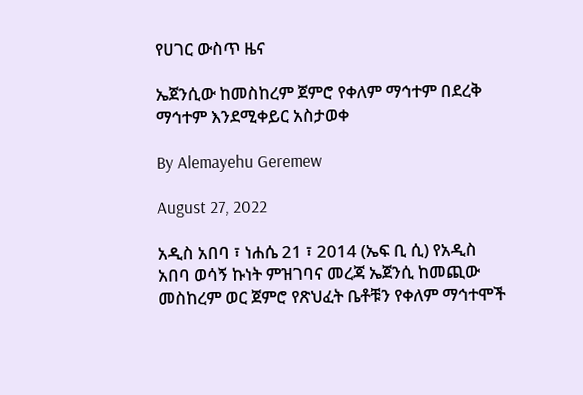የሀገር ውስጥ ዜና

ኤጀንሲው ከመስከረም ጀምሮ የቀለም ማኅተም በደረቅ ማኅተም እንደሚቀይር አስታወቀ

By Alemayehu Geremew

August 27, 2022

አዲስ አበባ ፣ ነሐሴ 21 ፣ 2014 (ኤፍ ቢ ሲ) የአዲስ አበባ ወሳኝ ኩነት ምዝገባና መረጃ ኤጀንሲ ከመጪው መስከረም ወር ጀምሮ የጽህፈት ቤቶቹን የቀለም ማኅተሞች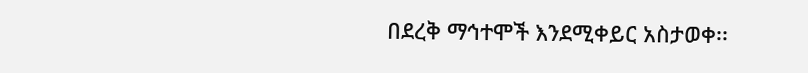በደረቅ ማኅተሞች እንደሚቀይር አስታወቀ፡፡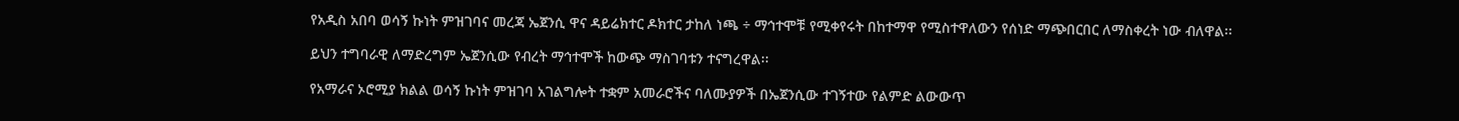የአዲስ አበባ ወሳኝ ኩነት ምዝገባና መረጃ ኤጀንሲ ዋና ዳይሬክተር ዶክተር ታከለ ነጫ ÷ ማኅተሞቹ የሚቀየሩት በከተማዋ የሚስተዋለውን የሰነድ ማጭበርበር ለማስቀረት ነው ብለዋል፡፡

ይህን ተግባራዊ ለማድረግም ኤጀንሲው የብረት ማኅተሞች ከውጭ ማስገባቱን ተናግረዋል፡፡

የአማራና ኦሮሚያ ክልል ወሳኝ ኩነት ምዝገባ አገልግሎት ተቋም አመራሮችና ባለሙያዎች በኤጀንሲው ተገኝተው የልምድ ልውውጥ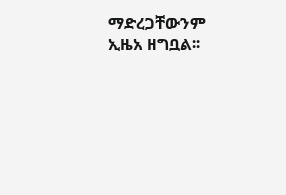ማድረጋቸውንም ኢዜአ ዘግቧል፡፡